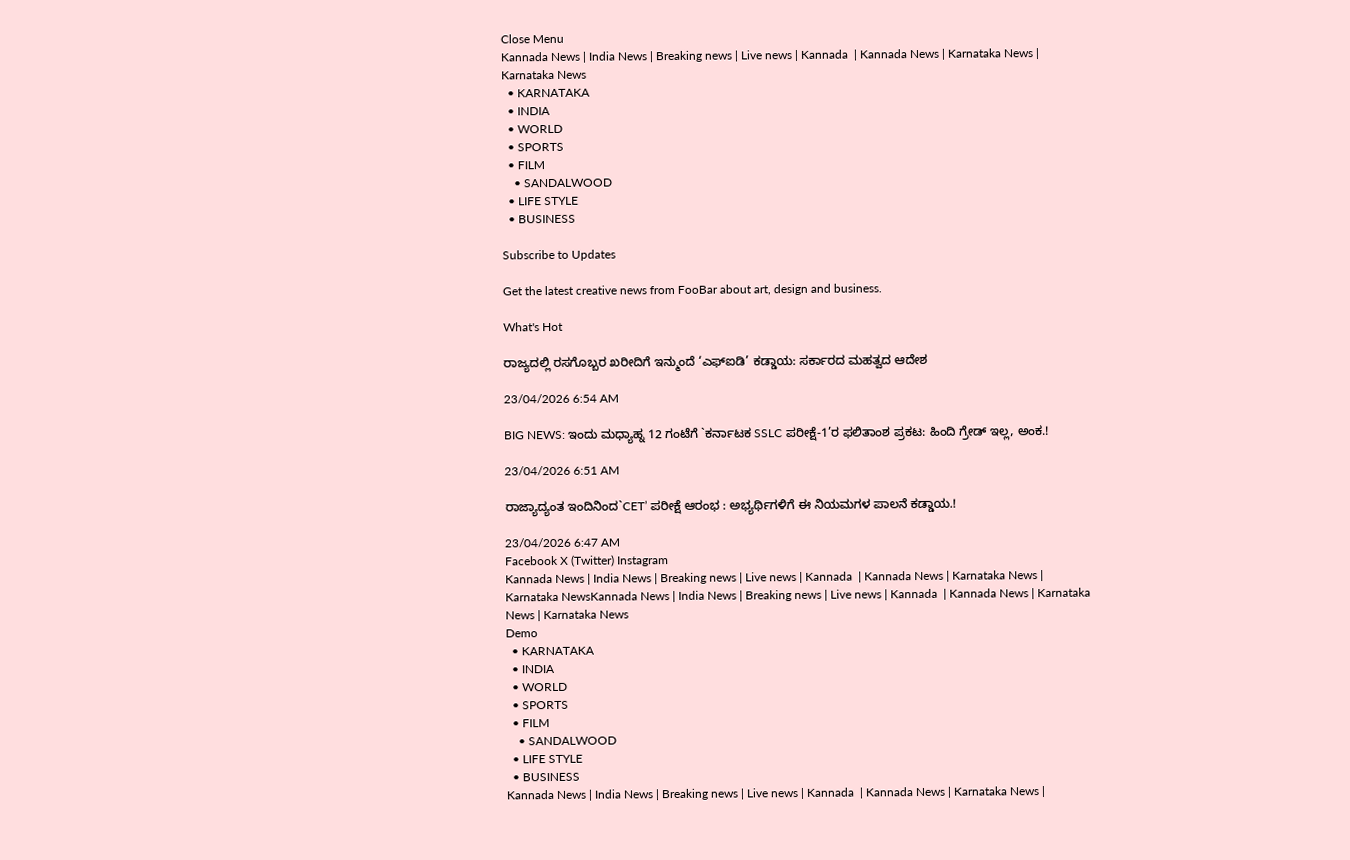Close Menu
Kannada News | India News | Breaking news | Live news | Kannada  | Kannada News | Karnataka News | Karnataka News
  • KARNATAKA
  • INDIA
  • WORLD
  • SPORTS
  • FILM
    • SANDALWOOD
  • LIFE STYLE
  • BUSINESS

Subscribe to Updates

Get the latest creative news from FooBar about art, design and business.

What's Hot

ರಾಜ್ಯದಲ್ಲಿ ರಸಗೊಬ್ಬರ ಖರೀದಿಗೆ ಇನ್ಮುಂದೆ ‘ಎಫ್ಐಡಿ’ ಕಡ್ಡಾಯ: ಸರ್ಕಾರದ ಮಹತ್ವದ ಆದೇಶ

23/04/2026 6:54 AM

BIG NEWS: ಇಂದು ಮಧ್ಯಾಹ್ನ 12 ಗಂಟೆಗೆ `ಕರ್ನಾಟಕ SSLC ಪರೀಕ್ಷೆ-1’ರ ಫಲಿತಾಂಶ ಪ್ರಕಟ: ಹಿಂದಿ ಗ್ರೇಡ್ ಇಲ್ಲ, ಅಂಕ.!

23/04/2026 6:51 AM

ರಾಜ್ಯಾದ್ಯಂತ ಇಂದಿನಿಂದ`CET’ ಪರೀಕ್ಷೆ ಆರಂಭ : ಅಭ್ಯರ್ಥಿಗಳಿಗೆ ಈ ನಿಯಮಗಳ ಪಾಲನೆ ಕಡ್ಡಾಯ.!

23/04/2026 6:47 AM
Facebook X (Twitter) Instagram
Kannada News | India News | Breaking news | Live news | Kannada  | Kannada News | Karnataka News | Karnataka NewsKannada News | India News | Breaking news | Live news | Kannada  | Kannada News | Karnataka News | Karnataka News
Demo
  • KARNATAKA
  • INDIA
  • WORLD
  • SPORTS
  • FILM
    • SANDALWOOD
  • LIFE STYLE
  • BUSINESS
Kannada News | India News | Breaking news | Live news | Kannada  | Kannada News | Karnataka News |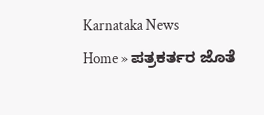Karnataka News
Home » ಪತ್ರಕರ್ತರ ಜೊತೆ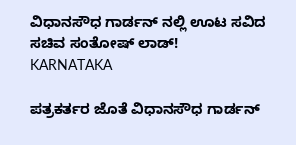ವಿಧಾನಸೌಧ ಗಾರ್ಡನ್ ನಲ್ಲಿ ಊಟ ಸವಿದ ಸಚಿವ ಸಂತೋಷ್ ಲಾಡ್!
KARNATAKA

ಪತ್ರಕರ್ತರ ಜೊತೆ ವಿಧಾನಸೌಧ ಗಾರ್ಡನ್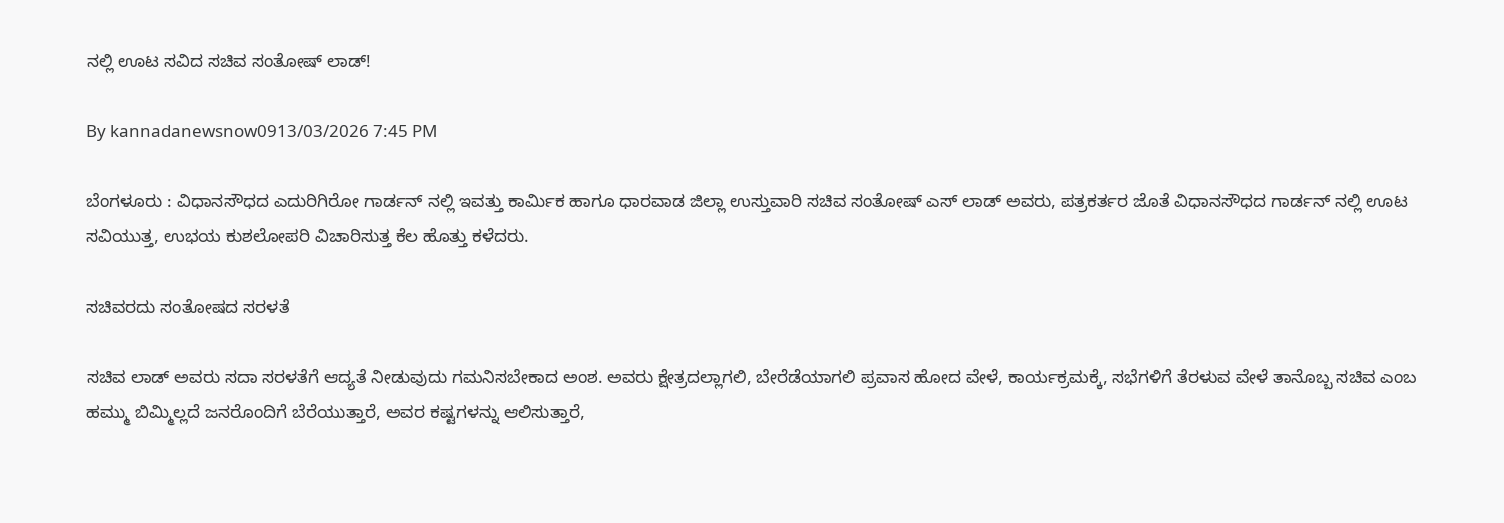ನಲ್ಲಿ ಊಟ ಸವಿದ ಸಚಿವ ಸಂತೋಷ್ ಲಾಡ್!

By kannadanewsnow0913/03/2026 7:45 PM

ಬೆಂಗಳೂರು : ವಿಧಾನಸೌಧದ ಎದುರಿಗಿರೋ ಗಾರ್ಡನ್ ‌ನಲ್ಲಿ ಇವತ್ತು ಕಾರ್ಮಿಕ ಹಾಗೂ ಧಾರವಾಡ ಜಿಲ್ಲಾ ಉಸ್ತುವಾರಿ ಸಚಿವ ಸಂತೋಷ್‌ ಎಸ್‌ ಲಾಡ್‌ ಅವರು, ಪತ್ರಕರ್ತರ ಜೊತೆ ವಿಧಾನಸೌಧದ ಗಾರ್ಡನ್ ನಲ್ಲಿ ಊಟ ಸವಿಯುತ್ತ, ಉಭಯ ಕುಶಲೋಪರಿ ವಿಚಾರಿಸುತ್ತ ಕೆಲ ಹೊತ್ತು ಕಳೆದರು.

ಸಚಿವರದು ಸಂತೋಷದ ಸರಳತೆ

ಸಚಿವ ಲಾಡ್‌ ಅವರು ಸದಾ ಸರಳತೆಗೆ ಆದ್ಯತೆ ನೀಡುವುದು ಗಮನಿಸಬೇಕಾದ ಅಂಶ. ಅವರು ಕ್ಷೇತ್ರದಲ್ಲಾಗಲಿ, ಬೇರೆಡೆಯಾಗಲಿ ಪ್ರವಾಸ ಹೋದ ವೇಳೆ, ಕಾರ್ಯಕ್ರಮಕ್ಕೆ, ಸಭೆಗಳಿಗೆ ತೆರಳುವ ವೇಳೆ ತಾನೊಬ್ಬ ಸಚಿವ ಎಂಬ ಹಮ್ಮು ಬಿಮ್ಮಿಲ್ಲದೆ ಜನರೊಂದಿಗೆ ಬೆರೆಯುತ್ತಾರೆ, ಅವರ ಕಷ್ಟಗಳನ್ನು ಆಲಿಸುತ್ತಾರೆ,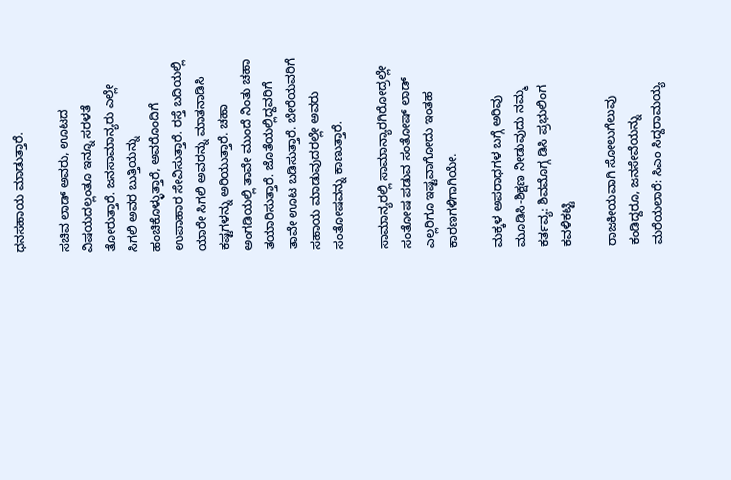ಧನಸಹಾಯ ಮಾಡುತ್ತಾರೆ.

ಸಚಿವ ಲಾಡ್‌ ಅವರು, ಊಟದ ವಿಷಯದಲ್ಲಂತೂ ಇನ್ನೂ ಸರಳತೆ ತೋರುತ್ತಾರೆ. ಜನಸಾಮಾನ್ಯರು ಎಲ್ಲೇ ಸಿಗಲಿ ಅವರ ಬುತ್ತಿಯನ್ನು ಹಂಚಿಕೊಳ್ಳುತ್ತಾರೆ, ಅವರೊಂದಿಗೆ ಉಪಾಹಾರ ಸೇವಿಸುತ್ತಾರೆ. ರಸ್ತೆ ಬದಿಯಲ್ಲಿ ಯಾರೇ ಸಿಗಲಿ ಅವರನ್ನು ಮಾತನಾಡಿಸಿ ಕಷ್ಟಗಳನ್ನು ಅರಿಯುತ್ತಾರೆ. ಚಹಾ ಅಂಗಡಿಯಲ್ಲಿ ತಾವೇ ಮುಂದೆ ನಿಂತು ಚಹಾ ತಯಾರಿಸುತ್ತಾರೆ. ಜೊತೆಯಲ್ಲಿದ್ದವರಿಗೆ ತಾವೇ ಊಟ ಬಡಿಸುತ್ತಾರೆ. ಬೇರೆಯವರಿಗೆ ಸಹಾಯ ಮಾಡುವುದರಲ್ಲೇ ಅವರು ಸಂತೋಷವನ್ನು ಕಾಣುತ್ತಾರೆ.

ಸಾಮಾನ್ಯರಲ್ಲಿ ಸಾಮಾನ್ಯಾರಗಿರೋದ್ರಲ್ಲೇ ಸಂತೋಷ ಪಡುವ ಸಂತೋಷ್ ಲಾಡ್ ಎಲ್ಲರಿಗೂ ಇಷ್ಟವಾಗೋದು ಇಂತಹ ಕಾರಣಗಳಿಗಾಗಿಯೇ.

ಮಕ್ಕಳ ಅಪರಾಧಗಳ ಬಗ್ಗೆ ಅರಿವು ಮೂಡಿಸಿ-ಶಿಕ್ಷಣ ನೀಡುವುದು ನಮ್ಮ ಕರ್ತವ್ಯ: ಶಿವಮೊಗ್ಗ ಡಿಸಿ ಪ್ರಭುಲಿಂಗ ಕವಳಿಕಟ್ಟಿ

ರಾಜಕೀಯವಾಗಿ ಸೋಲುಗೆಲುವು ಕಂಡಿದ್ದರೂ, ಜನಸೇವೆಯನ್ನು ಮರೆಯಲಾರೆ: ಸಿಎಂ ಸಿದ್ದರಾಮಯ್ಯ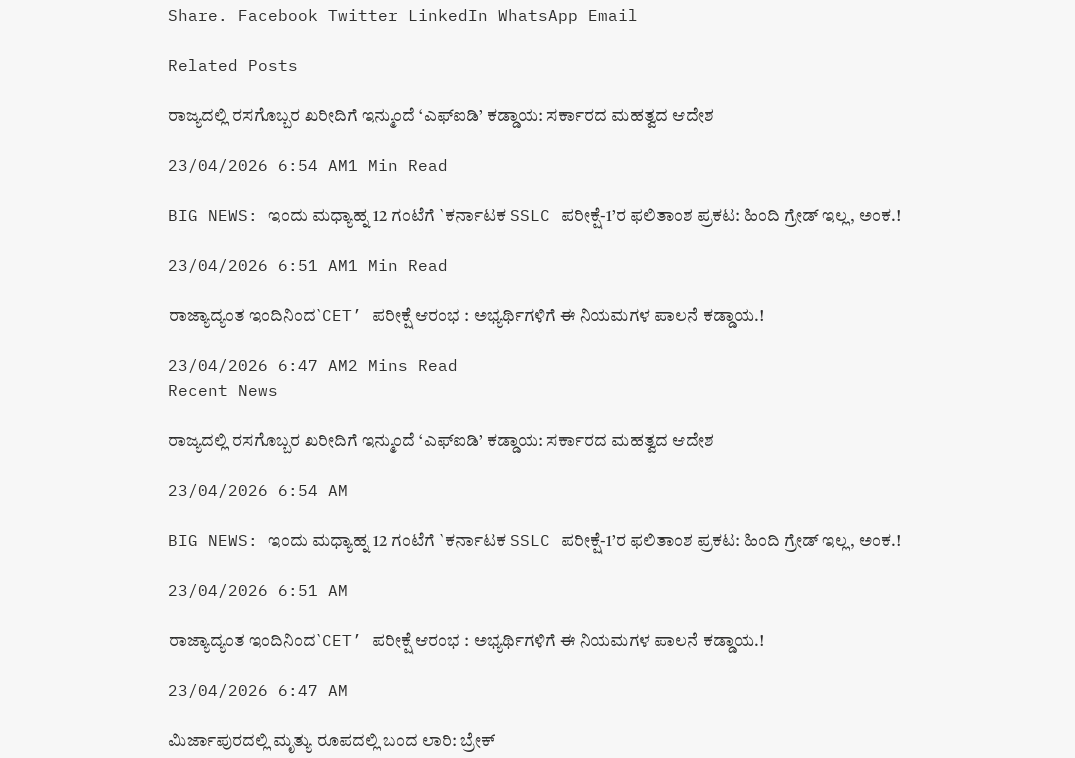Share. Facebook Twitter LinkedIn WhatsApp Email

Related Posts

ರಾಜ್ಯದಲ್ಲಿ ರಸಗೊಬ್ಬರ ಖರೀದಿಗೆ ಇನ್ಮುಂದೆ ‘ಎಫ್ಐಡಿ’ ಕಡ್ಡಾಯ: ಸರ್ಕಾರದ ಮಹತ್ವದ ಆದೇಶ

23/04/2026 6:54 AM1 Min Read

BIG NEWS: ಇಂದು ಮಧ್ಯಾಹ್ನ 12 ಗಂಟೆಗೆ `ಕರ್ನಾಟಕ SSLC ಪರೀಕ್ಷೆ-1’ರ ಫಲಿತಾಂಶ ಪ್ರಕಟ: ಹಿಂದಿ ಗ್ರೇಡ್ ಇಲ್ಲ, ಅಂಕ.!

23/04/2026 6:51 AM1 Min Read

ರಾಜ್ಯಾದ್ಯಂತ ಇಂದಿನಿಂದ`CET’ ಪರೀಕ್ಷೆ ಆರಂಭ : ಅಭ್ಯರ್ಥಿಗಳಿಗೆ ಈ ನಿಯಮಗಳ ಪಾಲನೆ ಕಡ್ಡಾಯ.!

23/04/2026 6:47 AM2 Mins Read
Recent News

ರಾಜ್ಯದಲ್ಲಿ ರಸಗೊಬ್ಬರ ಖರೀದಿಗೆ ಇನ್ಮುಂದೆ ‘ಎಫ್ಐಡಿ’ ಕಡ್ಡಾಯ: ಸರ್ಕಾರದ ಮಹತ್ವದ ಆದೇಶ

23/04/2026 6:54 AM

BIG NEWS: ಇಂದು ಮಧ್ಯಾಹ್ನ 12 ಗಂಟೆಗೆ `ಕರ್ನಾಟಕ SSLC ಪರೀಕ್ಷೆ-1’ರ ಫಲಿತಾಂಶ ಪ್ರಕಟ: ಹಿಂದಿ ಗ್ರೇಡ್ ಇಲ್ಲ, ಅಂಕ.!

23/04/2026 6:51 AM

ರಾಜ್ಯಾದ್ಯಂತ ಇಂದಿನಿಂದ`CET’ ಪರೀಕ್ಷೆ ಆರಂಭ : ಅಭ್ಯರ್ಥಿಗಳಿಗೆ ಈ ನಿಯಮಗಳ ಪಾಲನೆ ಕಡ್ಡಾಯ.!

23/04/2026 6:47 AM

ಮಿರ್ಜಾಪುರದಲ್ಲಿ ಮೃತ್ಯು ರೂಪದಲ್ಲಿ ಬಂದ ಲಾರಿ: ಬ್ರೇಕ್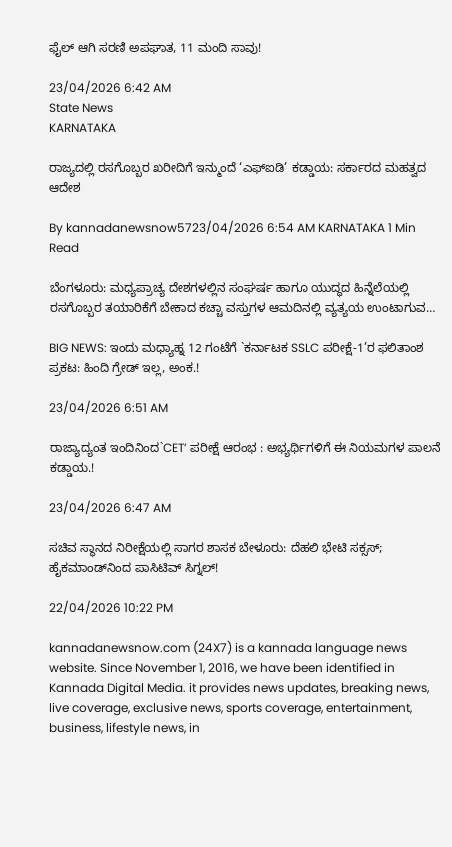ಫೈಲ್ ಆಗಿ ಸರಣಿ ಅಪಘಾತ, 11 ಮಂದಿ ಸಾವು!

23/04/2026 6:42 AM
State News
KARNATAKA

ರಾಜ್ಯದಲ್ಲಿ ರಸಗೊಬ್ಬರ ಖರೀದಿಗೆ ಇನ್ಮುಂದೆ ‘ಎಫ್ಐಡಿ’ ಕಡ್ಡಾಯ: ಸರ್ಕಾರದ ಮಹತ್ವದ ಆದೇಶ

By kannadanewsnow5723/04/2026 6:54 AM KARNATAKA 1 Min Read

ಬೆಂಗಳೂರು: ಮಧ್ಯಪ್ರಾಚ್ಯ ದೇಶಗಳಲ್ಲಿನ ಸಂಘರ್ಷ ಹಾಗೂ ಯುದ್ಧದ ಹಿನ್ನೆಲೆಯಲ್ಲಿ ರಸಗೊಬ್ಬರ ತಯಾರಿಕೆಗೆ ಬೇಕಾದ ಕಚ್ಚಾ ವಸ್ತುಗಳ ಆಮದಿನಲ್ಲಿ ವ್ಯತ್ಯಯ ಉಂಟಾಗುವ…

BIG NEWS: ಇಂದು ಮಧ್ಯಾಹ್ನ 12 ಗಂಟೆಗೆ `ಕರ್ನಾಟಕ SSLC ಪರೀಕ್ಷೆ-1’ರ ಫಲಿತಾಂಶ ಪ್ರಕಟ: ಹಿಂದಿ ಗ್ರೇಡ್ ಇಲ್ಲ, ಅಂಕ.!

23/04/2026 6:51 AM

ರಾಜ್ಯಾದ್ಯಂತ ಇಂದಿನಿಂದ`CET’ ಪರೀಕ್ಷೆ ಆರಂಭ : ಅಭ್ಯರ್ಥಿಗಳಿಗೆ ಈ ನಿಯಮಗಳ ಪಾಲನೆ ಕಡ್ಡಾಯ.!

23/04/2026 6:47 AM

ಸಚಿವ ಸ್ಥಾನದ ನಿರೀಕ್ಷೆಯಲ್ಲಿ ಸಾಗರ ಶಾಸಕ ಬೇಳೂರು: ದೆಹಲಿ ಭೇಟಿ ಸಕ್ಸಸ್; ಹೈಕಮಾಂಡ್‌ನಿಂದ ಪಾಸಿಟಿವ್ ಸಿಗ್ನಲ್!

22/04/2026 10:22 PM

kannadanewsnow.com (24X7) is a kannada language news website. Since November 1, 2016, we have been identified in Kannada Digital Media. it provides news updates, breaking news, live coverage, exclusive news, sports coverage, entertainment, business, lifestyle news, in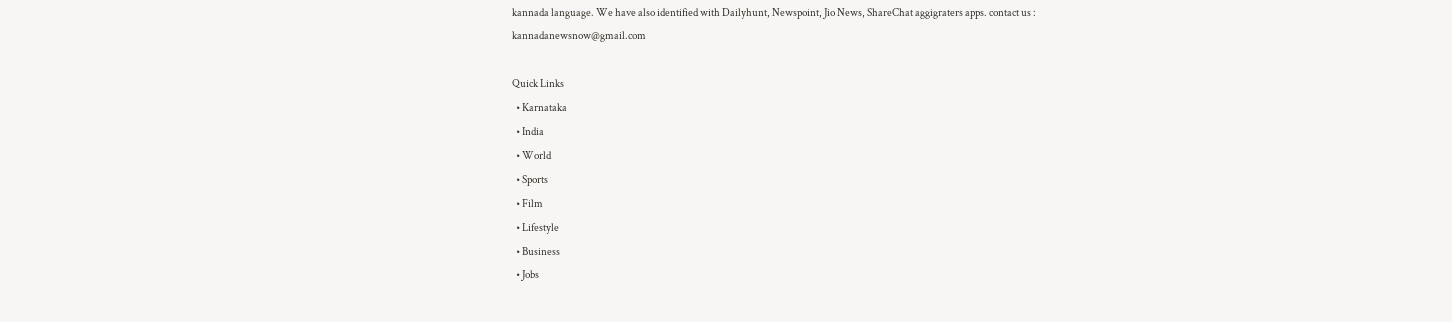kannada language. We have also identified with Dailyhunt, Newspoint, Jio News, ShareChat aggigraters apps. contact us : kannadanewsnow@gmail.com

Quick Links
  • Karnataka
  • India
  • World
  • Sports
  • Film
  • Lifestyle
  • Business
  • Jobs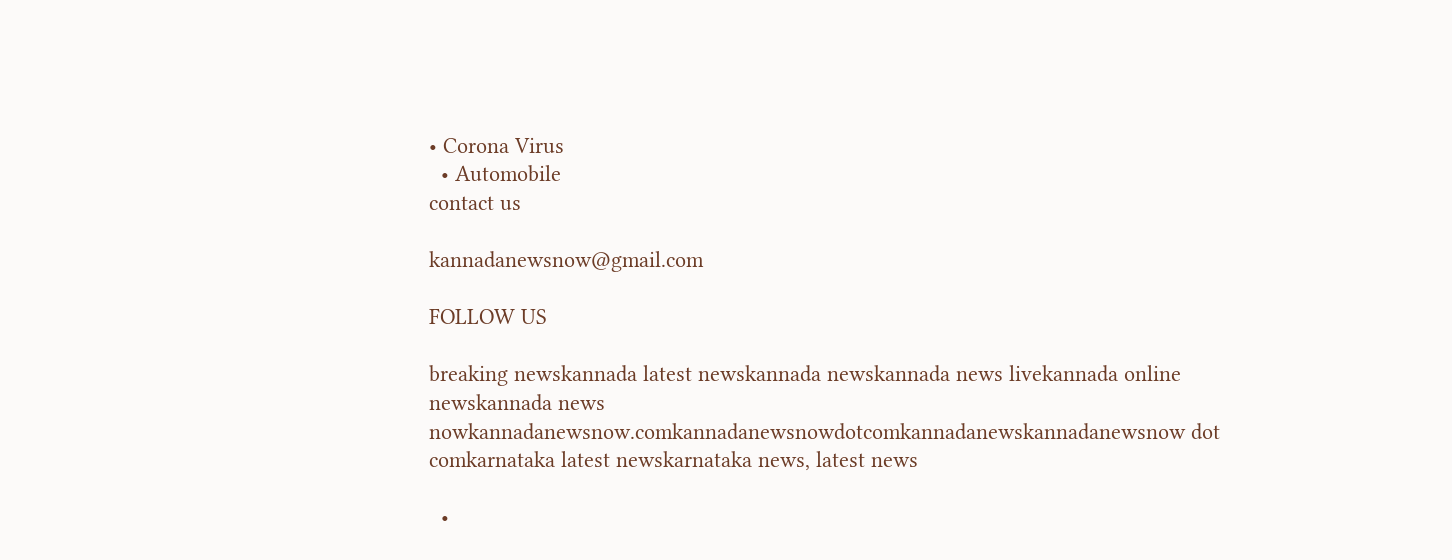• Corona Virus
  • Automobile
contact us

kannadanewsnow@gmail.com

FOLLOW US

breaking newskannada latest newskannada newskannada news livekannada online newskannada news nowkannadanewsnow.comkannadanewsnowdotcomkannadanewskannadanewsnow dot comkarnataka latest newskarnataka news, latest news

  •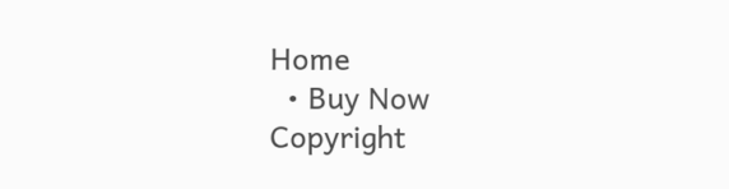Home
  • Buy Now
Copyright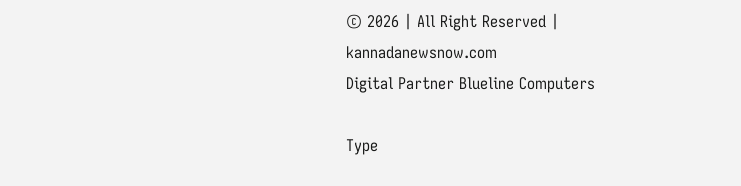© 2026 | All Right Reserved | kannadanewsnow.com
Digital Partner Blueline Computers

Type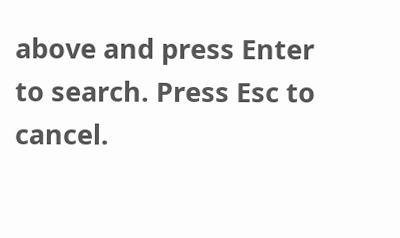above and press Enter to search. Press Esc to cancel.